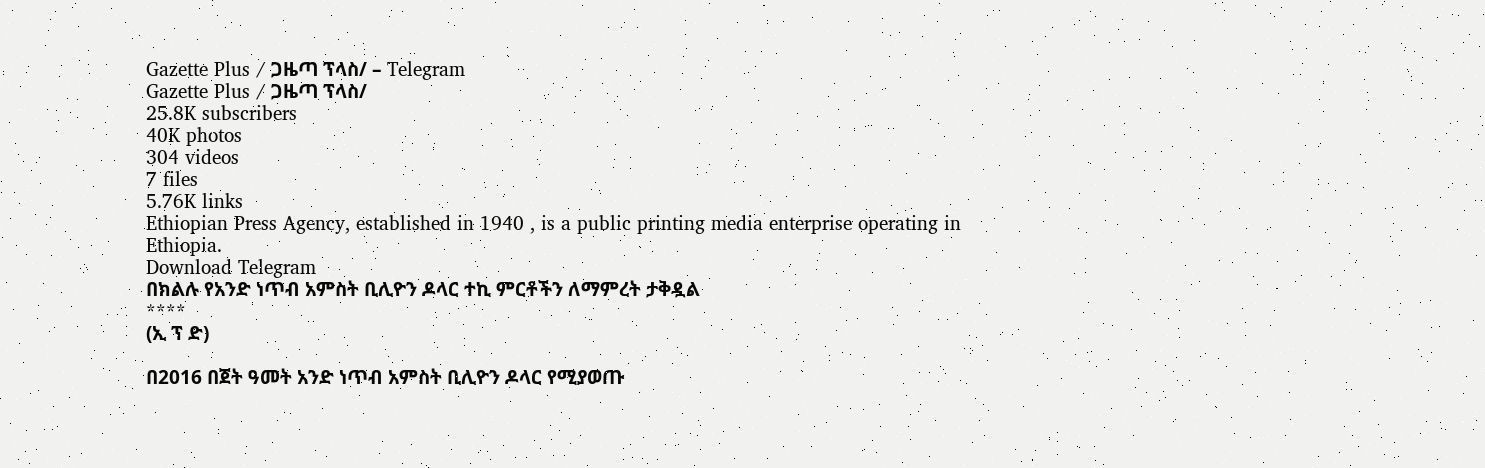Gazette Plus / ጋዜጣ ፕላስ/ – Telegram
Gazette Plus / ጋዜጣ ፕላስ/
25.8K subscribers
40K photos
304 videos
7 files
5.76K links
Ethiopian Press Agency, established in 1940 , is a public printing media enterprise operating in Ethiopia.
Download Telegram
በክልሉ የአንድ ነጥብ አምስት ቢሊዮን ዶላር ተኪ ምርቶችን ለማምረት ታቅዷል
****
(ኢ ፕ ድ)

በ2016 በጀት ዓመት አንድ ነጥብ አምስት ቢሊዮን ዶላር የሚያወጡ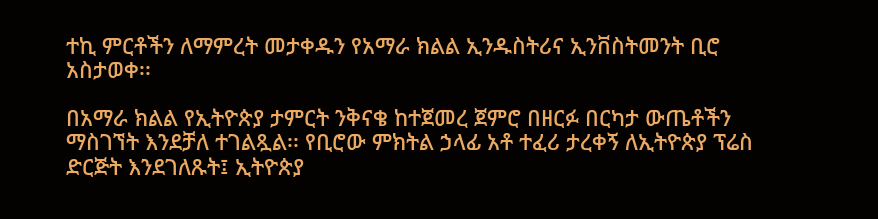ተኪ ምርቶችን ለማምረት መታቀዱን የአማራ ክልል ኢንዱስትሪና ኢንቨስትመንት ቢሮ አስታወቀ፡፡

በአማራ ክልል የኢትዮጵያ ታምርት ንቅናቄ ከተጀመረ ጀምሮ በዘርፉ በርካታ ውጤቶችን ማስገኘት እንደቻለ ተገልጿል፡፡ የቢሮው ምክትል ኃላፊ አቶ ተፈሪ ታረቀኝ ለኢትዮጵያ ፕሬስ ድርጅት እንደገለጹት፤ ኢትዮጵያ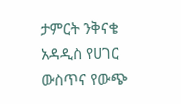ታምርት ንቅናቄ አዳዲስ የሀገር ውስጥና የውጭ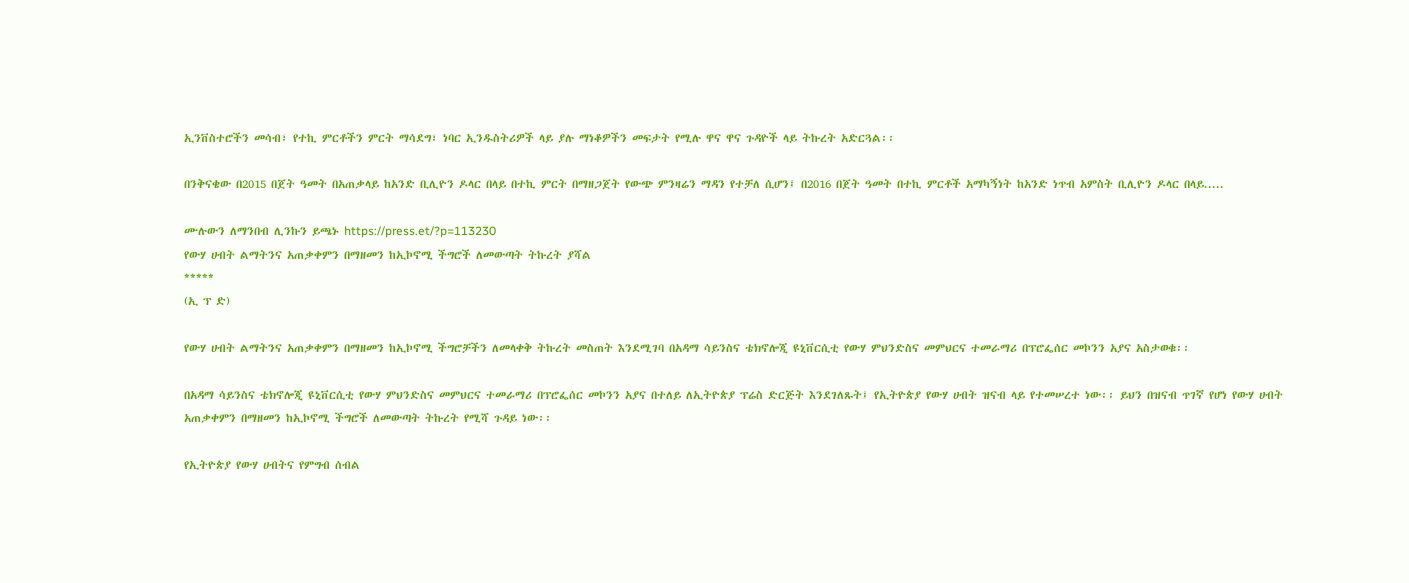ኢንቨስተሮችን መሳብ፣ የተኪ ምርቶችን ምርት ማሳደግ፣ ነባር ኢንዱስትሪዎች ላይ ያሉ ማነቆዎችን መፍታት የሚሉ ዋና ዋና ጉዳዮች ላይ ትኩረት አድርጓል፡፡

በንቅናቄው በ2015 በጀት ዓመት በአጠቃላይ ከአንድ ቢሊዮን ዶላር በላይ በተኪ ምርት በማዘጋጀት የውጭ ምንዛሬን ማዳን የተቻለ ሲሆን፤ በ2016 በጀት ዓመት በተኪ ምርቶች አማካኝነት ከአንድ ነጥብ አምስት ቢሊዮን ዶላር በላይ.....

ሙሉውን ለማንበብ ሊንኩን ይጫኑ https://press.et/?p=113230
የውሃ ሀብት ልማትንና አጠቃቀምን በማዘመን ከኢኮኖሚ ችግሮች ለመውጣት ትኩረት ያሻል
*****
(ኢ ፕ ድ)

የውሃ ሀብት ልማትንና አጠቃቀምን በማዘመን ከኢኮኖሚ ችግሮቻችን ለመላቀቅ ትኩረት መስጠት እንደሚገባ በአዳማ ሳይንስና ቴክኖሎጂ ዩኒቨርሲቲ የውሃ ምህንድስና መምህርና ተመራማሪ በፕሮፌሰር መኮንን አያና አስታወቁ፡፡

በአዳማ ሳይንስና ቴክኖሎጂ ዩኒቨርሲቲ የውሃ ምህንድስና መምህርና ተመራማሪ በፕሮፌሰር መኮንን አያና በተለይ ለኢትዮጵያ ፕሬስ ድርጅት እንደገለጹት፤ የኢትዮጵያ የውሃ ሀብት ዝናብ ላይ የተመሠረተ ነው፡፡ ይህን በዝናብ ጥገኛ የሆነ የውሃ ሀብት አጠቃቀምን በማዘመን ከኢኮኖሚ ችግሮች ለመውጣት ትኩረት የሚሻ ጉዳይ ነው፡፡

የኢትዮጵያ የውሃ ሀብትና የምግብ ሰብል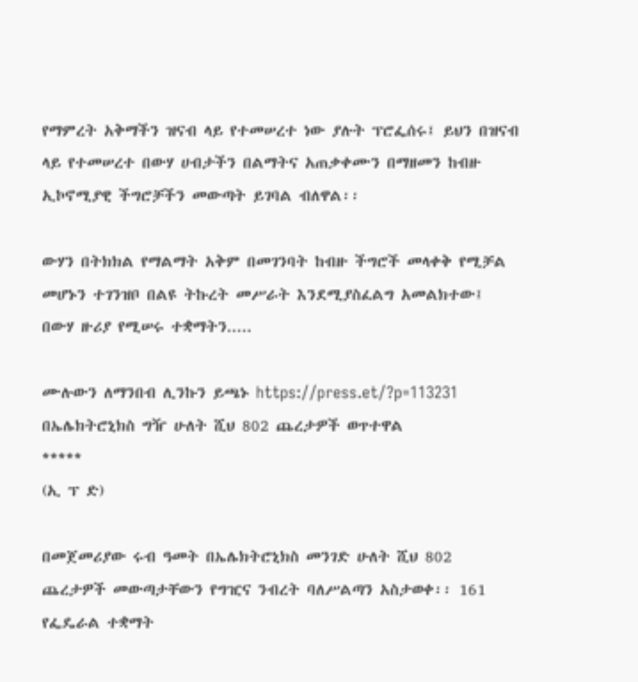የማምረት አቅማችን ዝናብ ላይ የተመሠረተ ነው ያሉት ፕሮፌሰሩ፤ ይህን በዝናብ ላይ የተመሠረተ በውሃ ሀብታችን በልማትና አጠቃቀሙን በማዘመን ከብዙ ኢኮኖሚያዊ ችግሮቻችን መውጣት ይገባል ብለዋል፡፡

ውሃን በትክክል የማልማት አቅም በመገንባት ከብዙ ችግሮች መላቀቅ የሚቻል መሆኑን ተገንዝቦ በልዩ ትኩረት መሥራት እንደሚያስፈልግ አመልክተው፤ በውሃ ዙሪያ የሚሠሩ ተቋማትን.....

ሙሉውን ለማንበብ ሊንኩን ይጫኑ https://press.et/?p=113231
በኤሌክትሮኒክስ ግዥ ሁለት ሺህ 802 ጨረታዎች ወጥተዋል
*****
(ኢ ፕ ድ)

በመጀመሪያው ሩብ ዓመት በኤሌክትሮኒክስ መንገድ ሁለት ሺህ 802 ጨረታዎች መውጣታቸውን የግዢና ንብረት ባለሥልጣን አስታወቀ፡፡ 161 የፌዴራል ተቋማት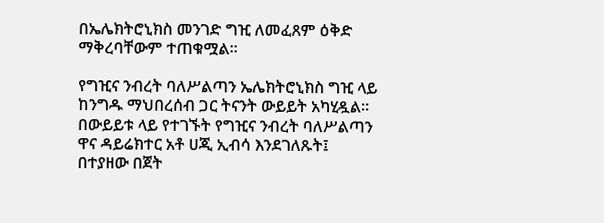በኤሌክትሮኒክስ መንገድ ግዢ ለመፈጸም ዕቅድ ማቅረባቸውም ተጠቁሟል፡፡

የግዢና ንብረት ባለሥልጣን ኤሌክትሮኒክስ ግዢ ላይ ከንግዱ ማህበረሰብ ጋር ትናንት ውይይት አካሂዷል፡፡ በውይይቱ ላይ የተገኙት የግዢና ንብረት ባለሥልጣን ዋና ዳይሬክተር አቶ ሀጂ ኢብሳ እንደገለጹት፤ በተያዘው በጀት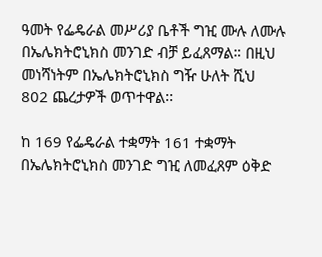ዓመት የፌዴራል መሥሪያ ቤቶች ግዢ ሙሉ ለሙሉ በኤሌክትሮኒክስ መንገድ ብቻ ይፈጸማል። በዚህ መነሻነትም በኤሌክትሮኒክስ ግዥ ሁለት ሺህ 802 ጨረታዎች ወጥተዋል፡፡

ከ 169 የፌዴራል ተቋማት 161 ተቋማት በኤሌክትሮኒክስ መንገድ ግዢ ለመፈጸም ዕቅድ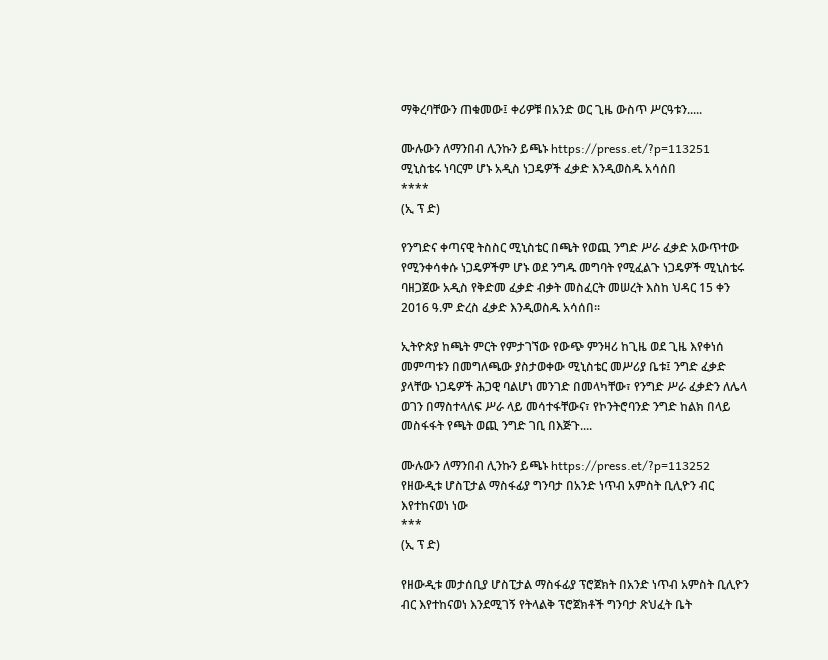ማቅረባቸውን ጠቁመው፤ ቀሪዎቹ በአንድ ወር ጊዜ ውስጥ ሥርዓቱን.....

ሙሉውን ለማንበብ ሊንኩን ይጫኑ https://press.et/?p=113251
ሚኒስቴሩ ነባርም ሆኑ አዲስ ነጋዴዎች ፈቃድ እንዲወስዱ አሳሰበ
****
(ኢ ፕ ድ)

የንግድና ቀጣናዊ ትስስር ሚኒስቴር በጫት የወጪ ንግድ ሥራ ፈቃድ አውጥተው የሚንቀሳቀሱ ነጋዴዎችም ሆኑ ወደ ንግዱ መግባት የሚፈልጉ ነጋዴዎች ሚኒስቴሩ ባዘጋጀው አዲስ የቅድመ ፈቃድ ብቃት መስፈርት መሠረት እስከ ህዳር 15 ቀን 2016 ዓ.ም ድረስ ፈቃድ እንዲወስዱ አሳሰበ፡፡

ኢትዮጵያ ከጫት ምርት የምታገኘው የውጭ ምንዛሪ ከጊዜ ወደ ጊዜ እየቀነሰ መምጣቱን በመግለጫው ያስታወቀው ሚኒስቴር መሥሪያ ቤቱ፤ ንግድ ፈቃድ ያላቸው ነጋዴዎች ሕጋዊ ባልሆነ መንገድ በመላካቸው፣ የንግድ ሥራ ፈቃድን ለሌላ ወገን በማስተላለፍ ሥራ ላይ መሳተፋቸውና፣ የኮንትሮባንድ ንግድ ከልክ በላይ መስፋፋት የጫት ወጪ ንግድ ገቢ በእጅጉ....

ሙሉውን ለማንበብ ሊንኩን ይጫኑ https://press.et/?p=113252
የዘውዲቱ ሆስፒታል ማስፋፊያ ግንባታ በአንድ ነጥብ አምስት ቢሊዮን ብር እየተከናወነ ነው
***
(ኢ ፕ ድ)

የዘውዲቱ መታሰቢያ ሆስፒታል ማስፋፊያ ፕሮጀክት በአንድ ነጥብ አምስት ቢሊዮን ብር እየተከናወነ እንደሚገኝ የትላልቅ ፕሮጀክቶች ግንባታ ጽህፈት ቤት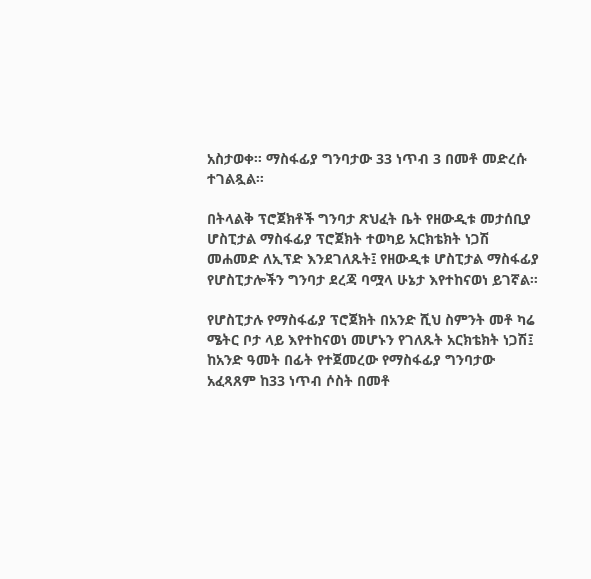አስታወቀ፡፡ ማስፋፊያ ግንባታው 33 ነጥብ 3 በመቶ መድረሱ ተገልጿል፡፡

በትላልቅ ፕሮጀክቶች ግንባታ ጽህፈት ቤት የዘውዲቱ መታሰቢያ ሆስፒታል ማስፋፊያ ፕሮጀክት ተወካይ አርክቴክት ነጋሽ መሐመድ ለኢፕድ እንደገለጹት፤ የዘውዲቱ ሆስፒታል ማስፋፊያ የሆስፒታሎችን ግንባታ ደረጃ ባሟላ ሁኔታ እየተከናወነ ይገኛል።

የሆስፒታሉ የማስፋፊያ ፕሮጀክት በአንድ ሺህ ስምንት መቶ ካሬ ሜትር ቦታ ላይ እየተከናወነ መሆኑን የገለጹት አርክቴክት ነጋሽ፤ ከአንድ ዓመት በፊት የተጀመረው የማስፋፊያ ግንባታው አፈጻጸም ከ33 ነጥብ ሶስት በመቶ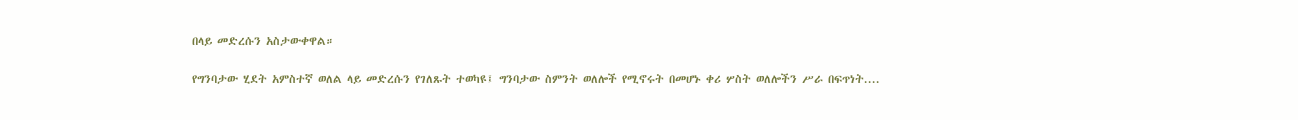በላይ መድረሱን አስታውቀዋል።

የግንባታው ሂደት አምስተኛ ወለል ላይ መድረሱን የገለጹት ተወካዩ፤ ግንባታው ስምንት ወለሎች የሚኖሩት በመሆኑ ቀሪ ሦስት ወለሎችን ሥራ በፍጥነት....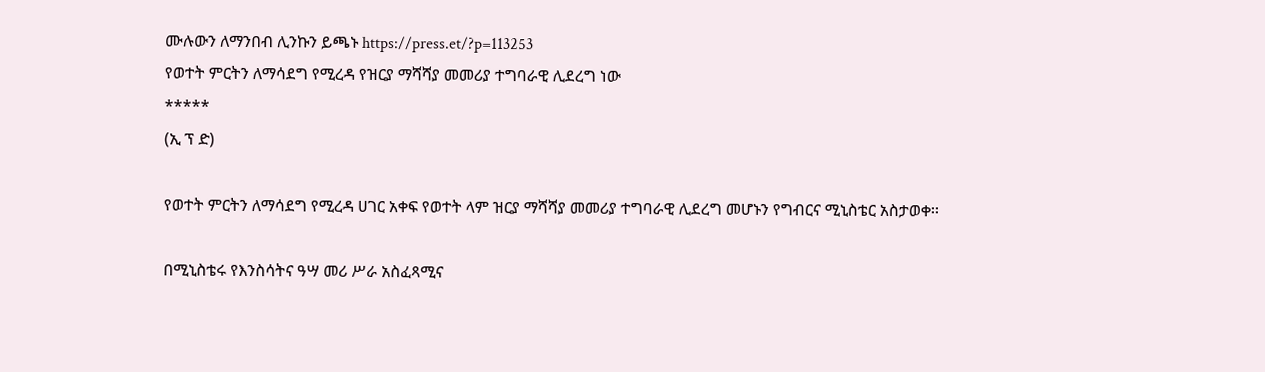ሙሉውን ለማንበብ ሊንኩን ይጫኑ https://press.et/?p=113253
የወተት ምርትን ለማሳደግ የሚረዳ የዝርያ ማሻሻያ መመሪያ ተግባራዊ ሊደረግ ነው
*****
(ኢ ፕ ድ)

የወተት ምርትን ለማሳደግ የሚረዳ ሀገር አቀፍ የወተት ላም ዝርያ ማሻሻያ መመሪያ ተግባራዊ ሊደረግ መሆኑን የግብርና ሚኒስቴር አስታወቀ፡፡

በሚኒስቴሩ የእንስሳትና ዓሣ መሪ ሥራ አስፈጻሚና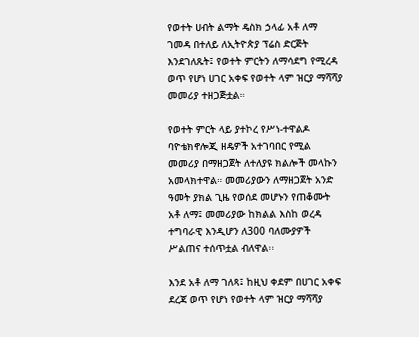የወተት ሀብት ልማት ዴስክ ኃላፊ አቶ ለማ ገመዳ በተለይ ለኢትዮጵያ ፕሬስ ድርጅት እንደገለጹት፤ የወተት ምርትን ለማሳደግ የሚረዳ ወጥ የሆነ ሀገር አቀፍ የወተት ላም ዝርያ ማሻሻያ መመሪያ ተዘጋጅቷል።

የወተት ምርት ላይ ያተኮረ የሥነ-ተዋልዶ ባዮቴክኖሎጂ ዘዴዎች አተገባበር የሚል መመሪያ በማዘጋጀት ለተለያዩ ክልሎች መላኩን አመላክተዋል። መመሪያውን ለማዘጋጀት አንድ ዓመት ያክል ጊዜ የወሰደ መሆኑን የጠቆሙት አቶ ለማ፤ መመሪያው ከክልል እስከ ወረዳ ተግባራዊ እንዲሆን ለ300 ባለሙያዎች ሥልጠና ተሰጥቷል ብለዋል፡፡

እንደ አቶ ለማ ገለጻ፤ ከዚህ ቀደም በሀገር አቀፍ ደረጃ ወጥ የሆነ የወተት ላም ዝርያ ማሻሻያ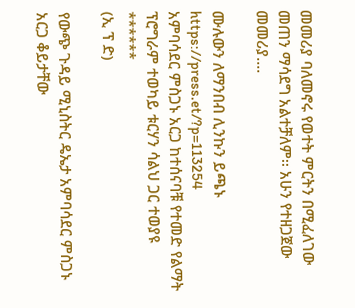መመሪያ ባለመኖሩ የወተት ምርትን በሚፈለገው መጠን ማሳደግ አልተቻለም፡፡ አሁን የተዘጋጀው መመሪያ....

ሙሉውን ለማንበብ ሊንኩን ይጫኑ https://press.et/?p=113254
አምባሳደር ምስጋኑ አርጋ ከተሰናባቹ የተመድ የልማት ፕሮግራም ተወካይ ቱርሃን ሳልህ ጋር ተወያዩ
******
(ኢ ፕ ድ)

የውጭ ጉዳይ ሚኒስትር ዴኤታ አምባሳደር ምስጋኑ አርጋ ቆይታቸው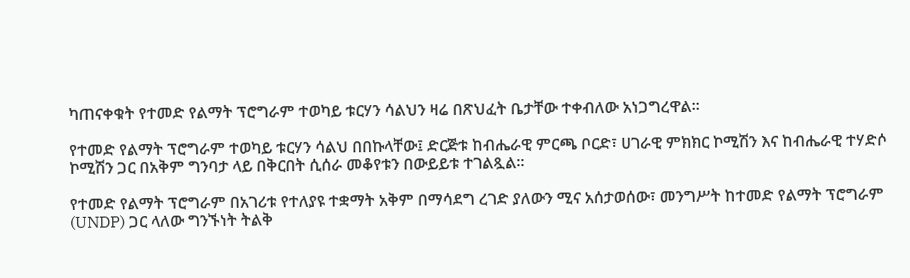ካጠናቀቁት የተመድ የልማት ፕሮግራም ተወካይ ቱርሃን ሳልህን ዛሬ በጽህፈት ቤታቸው ተቀብለው አነጋግረዋል።

የተመድ የልማት ፕሮግራም ተወካይ ቱርሃን ሳልህ በበኩላቸው፤ ድርጅቱ ከብሔራዊ ምርጫ ቦርድ፣ ሀገራዊ ምክክር ኮሚሽን እና ከብሔራዊ ተሃድሶ ኮሚሽን ጋር በአቅም ግንባታ ላይ በቅርበት ሲሰራ መቆየቱን በውይይቱ ተገልጿል።

የተመድ የልማት ፕሮግራም በአገሪቱ የተለያዩ ተቋማት አቅም በማሳደግ ረገድ ያለውን ሚና አሰታወሰው፣ መንግሥት ከተመድ የልማት ፕሮግራም (UNDP) ጋር ላለው ግንኙነት ትልቅ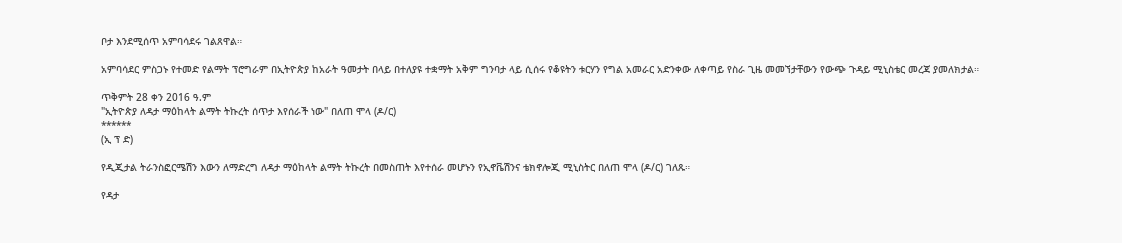ቦታ እንደሚሰጥ አምባሳደሩ ገልጸዋል።

አምባሳደር ምስጋኑ የተመድ የልማት ፕሮግራም በኢትዮጵያ ከአራት ዓመታት በላይ በተለያዩ ተቋማት አቅም ግንባታ ላይ ሲሰሩ የቆዩትን ቱርሃን የግል አመራር አድንቀው ለቀጣይ የስራ ጊዜ መመኘታቸውን የውጭ ጉዳይ ሚኒስቴር መረጃ ያመለክታል።

ጥቅምት 28 ቀን 2016 ዓ.ም
"ኢትዮጵያ ለዳታ ማዕከላት ልማት ትኩረት ሰጥታ እየሰራች ነው" በለጠ ሞላ (ዶ/ር)
******
(ኢ ፕ ድ)

የዲጂታል ትራንስፎርሜሽን እውን ለማድረግ ለዳታ ማዕከላት ልማት ትኩረት በመስጠት እየተሰራ መሆኑን የኢኖቬሽንና ቴክኖሎጂ ሚኒስትር በለጠ ሞላ (ዶ/ር) ገለጹ።

የዳታ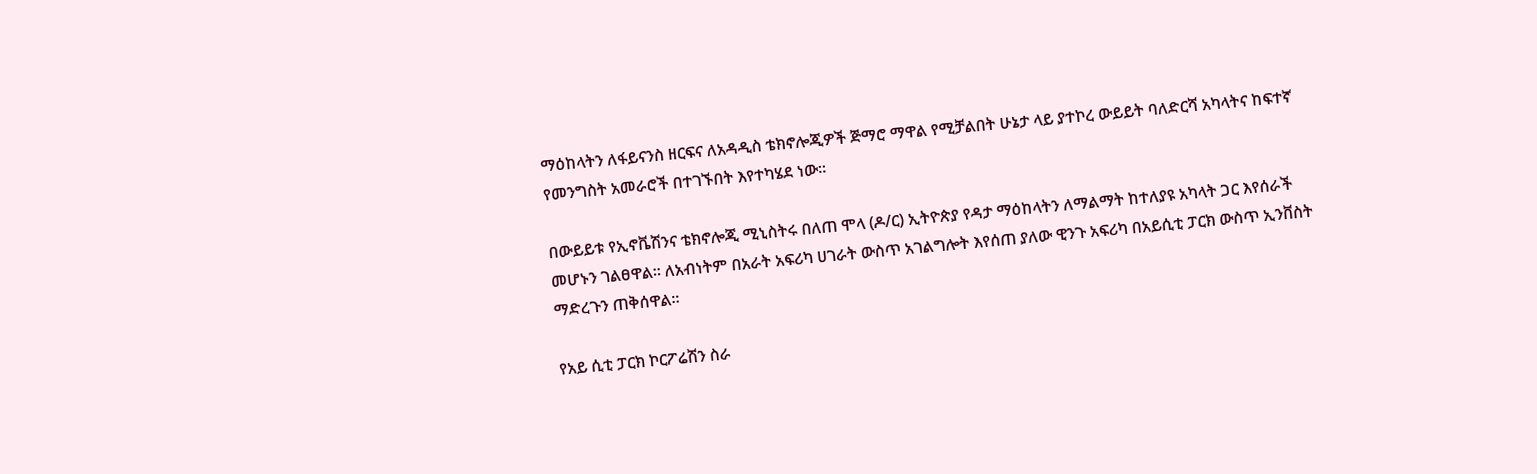ማዕከላትን ለፋይናንስ ዘርፍና ለአዳዲስ ቴክኖሎጂዎች ጅማሮ ማዋል የሚቻልበት ሁኔታ ላይ ያተኮረ ውይይት ባለድርሻ አካላትና ከፍተኛ የመንግስት አመራሮች በተገኙበት እየተካሄደ ነው።

በውይይቱ የኢኖቬሽንና ቴክኖሎጂ ሚኒስትሩ በለጠ ሞላ (ዶ/ር) ኢትዮጵያ የዳታ ማዕከላትን ለማልማት ከተለያዩ አካላት ጋር እየሰራች መሆኑን ገልፀዋል። ለአብነትም በአራት አፍሪካ ሀገራት ውስጥ አገልግሎት እየሰጠ ያለው ዊንጉ አፍሪካ በአይሲቲ ፓርክ ውስጥ ኢንቨስት ማድረጉን ጠቅሰዋል፡፡

የአይ ሲቲ ፓርክ ኮርፖሬሽን ስራ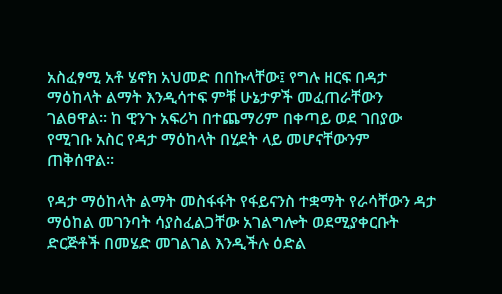አስፈፃሚ አቶ ሄኖክ አህመድ በበኩላቸው፤ የግሉ ዘርፍ በዳታ ማዕከላት ልማት እንዲሳተፍ ምቹ ሁኔታዎች መፈጠራቸውን ገልፀዋል። ከ ዊንጉ አፍሪካ በተጨማሪም በቀጣይ ወደ ገበያው የሚገቡ አስር የዳታ ማዕከላት በሂደት ላይ መሆናቸውንም ጠቅሰዋል።

የዳታ ማዕከላት ልማት መስፋፋት የፋይናንስ ተቋማት የራሳቸውን ዳታ ማዕከል መገንባት ሳያስፈልጋቸው አገልግሎት ወደሚያቀርቡት ድርጅቶች በመሄድ መገልገል እንዲችሉ ዕድል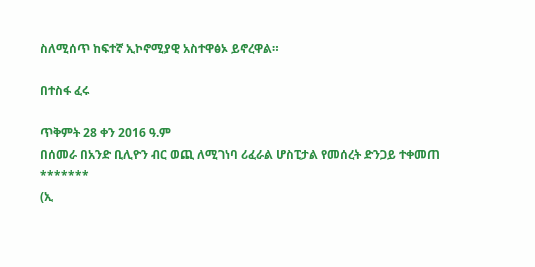ስለሚሰጥ ከፍተኛ ኢኮኖሚያዊ አስተዋፅኦ ይኖረዋል።

በተስፋ ፈሩ

ጥቅምት 28 ቀን 2016 ዓ.ም
በሰመራ በአንድ ቢሊዮን ብር ወጪ ለሚገነባ ሪፈራል ሆስፒታል የመሰረት ድንጋይ ተቀመጠ
*******
(ኢ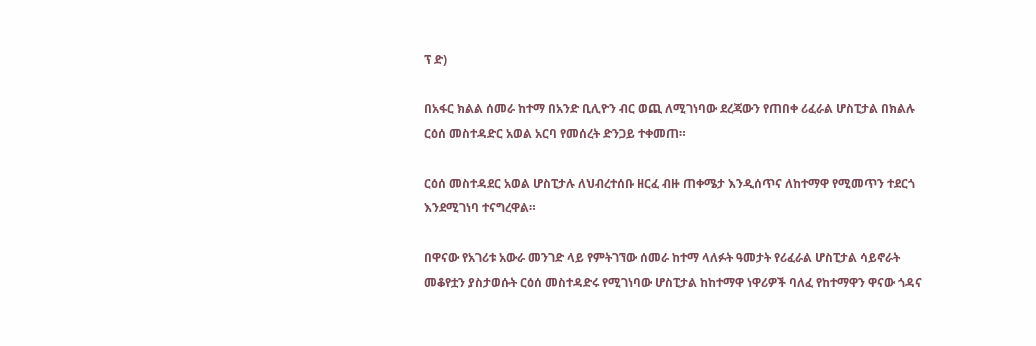ፕ ድ)

በአፋር ክልል ሰመራ ከተማ በአንድ ቢሊዮን ብር ወጪ ለሚገነባው ደረጃውን የጠበቀ ሪፈራል ሆስፒታል በክልሉ ርዕሰ መስተዳድር አወል አርባ የመሰረት ድንጋይ ተቀመጠ።

ርዕሰ መስተዳደር አወል ሆስፒታሉ ለህብረተሰቡ ዘርፈ ብዙ ጠቀሜታ እንዲሰጥና ለከተማዋ የሚመጥን ተደርጎ እንደሚገነባ ተናግረዋል።

በዋናው የአገሪቱ አውራ መንገድ ላይ የምትገኘው ሰመራ ከተማ ላለፉት ዓመታት የሪፈራል ሆስፒታል ሳይኖራት መቆየቷን ያስታወሱት ርዕሰ መስተዳድሩ የሚገነባው ሆስፒታል ከከተማዋ ነዋሪዎች ባለፈ የከተማዋን ዋናው ጎዳና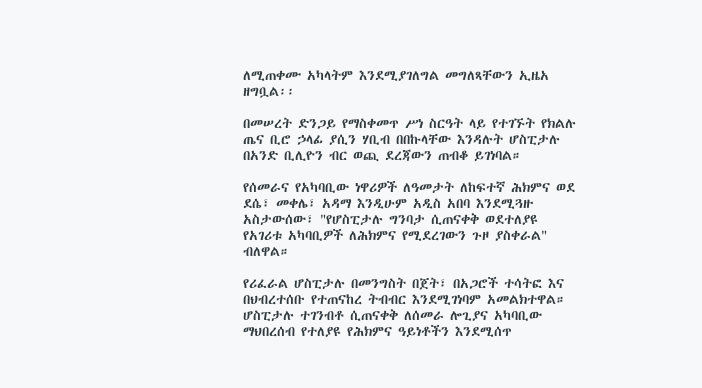ለሚጠቀሙ አካላትም እንደሚያገለግል መግለጻቸውን ኢዜአ ዘግቧል፡፡

በመሠረት ድንጋይ የማስቀመጥ ሥነ ስርዓት ላይ የተገኙት የክልሉ ጤና ቢሮ ኃላፊ ያሲን ሃቢብ በበኩላቸው እንዳሉት ሆስፒታሉ በአንድ ቢሊዮን ብር ወጪ ደረጃውን ጠብቆ ይገነባል።

የሰመራና የአካባቢው ነዋሪዎች ለዓመታት ለከፍተኛ ሕክምና ወደ ደሴ፣ መቀሌ፣ አዳማ እንዲሁም አዲስ አበባ እንደሚጓዙ አስታውሰው፣ "የሆስፒታሉ ግንባታ ሲጠናቀቅ ወደተለያዩ የአገሪቱ አካባቢዎች ለሕክምና የሚደረገውን ጉዞ ያስቀራል" ብለዋል።

የሪፈራል ሆስፒታሉ በመንግስት በጀት፣ በአጋሮች ተሳትፎ እና በህብረተሰቡ የተጠናከረ ትብብር እንደሚገነባም አመልክተዋል። ሆስፒታሉ ተገንብቶ ሲጠናቀቅ ለሰመራ ሎጊያና አካባቢው ማህበረሰብ የተለያዩ የሕክምና ዓይነቶችን እንደሚሰጥ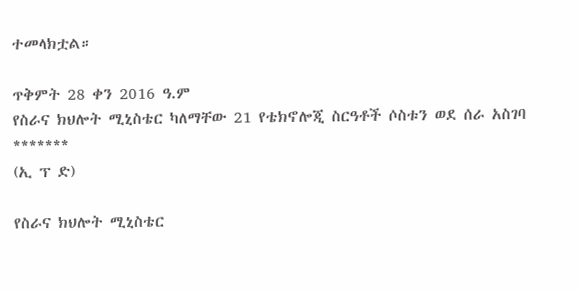ተመላክቷል።

ጥቅምት 28 ቀን 2016 ዓ.ም
የስራና ክህሎት ሚኒስቴር ካለማቸው 21 የቴክኖሎጂ ስርዓቶች ሶስቱን ወደ ሰራ አስገባ
*******
(ኢ ፕ ድ)

የስራና ክህሎት ሚኒስቴር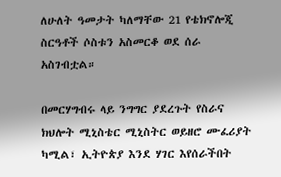ለሁለት ዓመታት ካለማቸው 21 የቴክኖሎጂ ስርዓቶች ሶስቱን አስመርቆ ወደ ሰራ አስገብቷል።

በመርሃግብሩ ላይ ንግግር ያደረጉት የስራና ክህሎት ሚኒስቴር ሚኒስትር ወይዘሮ ሙፈሪያት ካሚል፣ ኢትዮጵያ እንደ ሃገር እየሰራችበት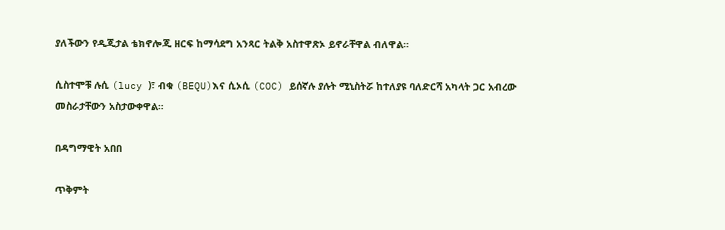ያለችውን የዲጂታል ቴክኖሎጂ ዘርፍ ከማሳደግ አንጻር ትልቅ አስተዋጽኦ ይኖራቸዋል ብለዋል።

ሲስተሞቹ ሉሲ (lucy )፣ ብቁ (BEQU)እና ሲኦሲ (COC) ይሰኛሉ ያሉት ሚኒስትሯ ከተለያዩ ባለድርሻ አካላት ጋር አብረው መስራታቸውን አስታውቀዋል።

በዳግማዊት አበበ

ጥቅምት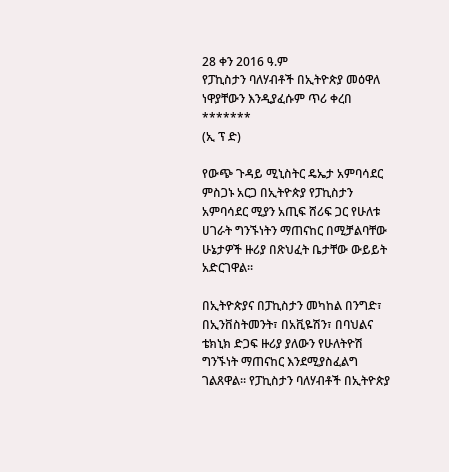28 ቀን 2016 ዓ.ም
የፓኪስታን ባለሃብቶች በኢትዮጵያ መዕዋለ ነዋያቸውን እንዲያፈሱም ጥሪ ቀረበ
*******
(ኢ ፕ ድ)

የውጭ ጉዳይ ሚኒስትር ዴኤታ አምባሳደር ምስጋኑ አርጋ በኢትዮጵያ የፓኪስታን አምባሳደር ሚያን አጢፍ ሸሪፍ ጋር የሁለቱ ሀገራት ግንኙነትን ማጠናከር በሚቻልባቸው ሁኔታዎች ዙሪያ በጽህፈት ቤታቸው ውይይት አድርገዋል።

በኢትዮጵያና በፓኪስታን መካከል በንግድ፣ በኢንቨስትመንት፣ በአቪዬሽን፣ በባህልና ቴክኒክ ድጋፍ ዙሪያ ያለውን የሁለትዮሽ ግንኙነት ማጠናከር እንደሚያስፈልግ ገልጸዋል። የፓኪስታን ባለሃብቶች በኢትዮጵያ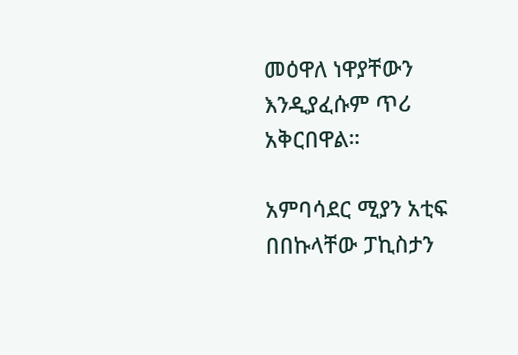መዕዋለ ነዋያቸውን እንዲያፈሱም ጥሪ አቅርበዋል።

አምባሳደር ሚያን አቲፍ በበኩላቸው ፓኪስታን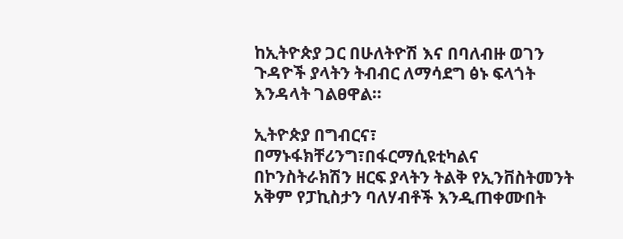ከኢትዮጵያ ጋር በሁለትዮሽ እና በባለብዙ ወገን ጉዳዮች ያላትን ትብብር ለማሳደግ ፅኑ ፍላጎት እንዳላት ገልፀዋል።

ኢትዮጵያ በግብርና፣ በማኑፋክቸሪንግ፣በፋርማሲዩቲካልና በኮንስትራክሽን ዘርፍ ያላትን ትልቅ የኢንቨስትመንት አቅም የፓኪስታን ባለሃብቶች እንዲጠቀሙበት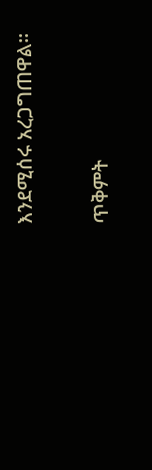እንደሚሰሩ አረጋግጠዋል።

ጥቅምት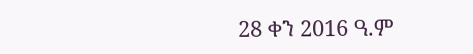28 ቀን 2016 ዓ.ም